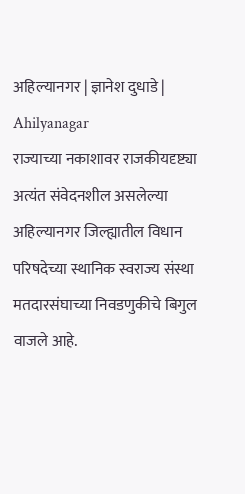अहिल्यानगर | ज्ञानेश दुधाडे | Ahilyanagar
राज्याच्या नकाशावर राजकीयदृष्ट्या अत्यंत संवेदनशील असलेल्या अहिल्यानगर जिल्ह्यातील विधान परिषदेच्या स्थानिक स्वराज्य संस्था मतदारसंघाच्या निवडणुकीचे बिगुल वाजले आहे.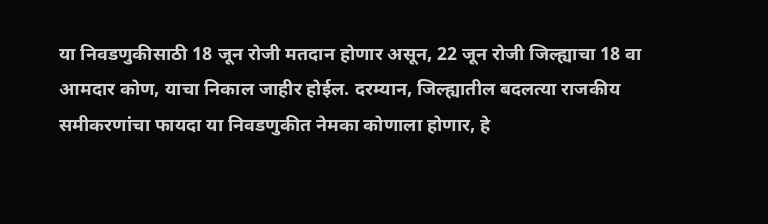या निवडणुकीसाठी 18 जून रोजी मतदान होणार असून, 22 जून रोजी जिल्ह्याचा 18 वा आमदार कोण, याचा निकाल जाहीर होईल. दरम्यान, जिल्ह्यातील बदलत्या राजकीय समीकरणांचा फायदा या निवडणुकीत नेमका कोणाला होणार, हे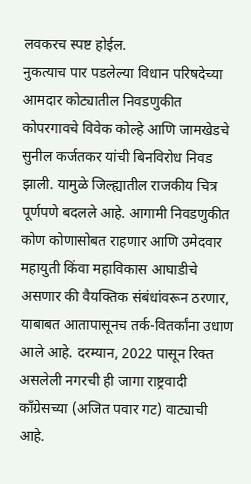लवकरच स्पष्ट होईल.
नुकत्याच पार पडलेल्या विधान परिषदेच्या आमदार कोट्यातील निवडणुकीत कोपरगावचे विवेक कोल्हे आणि जामखेडचे सुनील कर्जतकर यांची बिनविरोध निवड झाली. यामुळे जिल्ह्यातील राजकीय चित्र पूर्णपणे बदलले आहे. आगामी निवडणुकीत कोण कोणासोबत राहणार आणि उमेदवार महायुती किंवा महाविकास आघाडीचे असणार की वैयक्तिक संबंधांवरून ठरणार, याबाबत आतापासूनच तर्क-वितर्कांना उधाण आले आहे. दरम्यान, 2022 पासून रिक्त असलेली नगरची ही जागा राष्ट्रवादी काँग्रेसच्या (अजित पवार गट) वाट्याची आहे.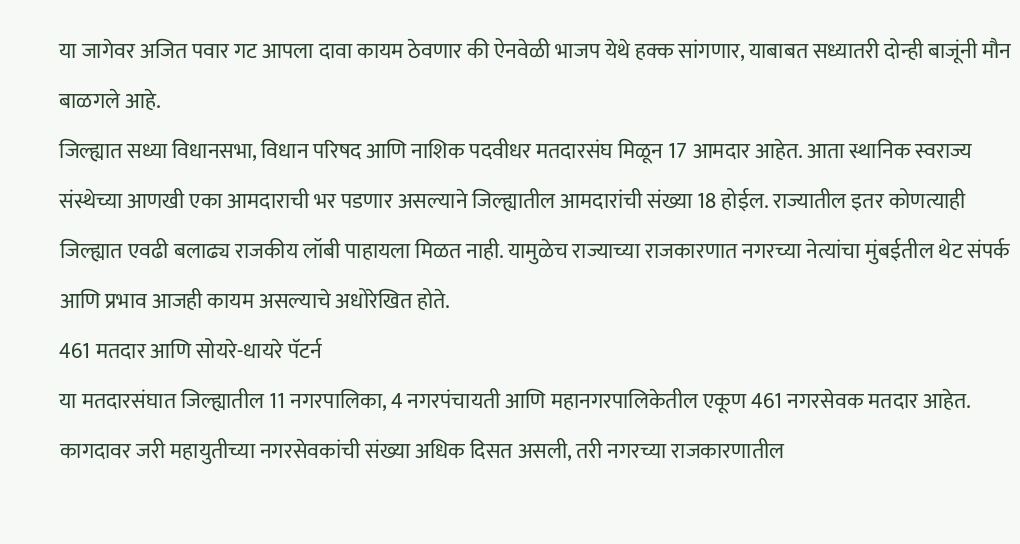या जागेवर अजित पवार गट आपला दावा कायम ठेवणार की ऐनवेळी भाजप येथे हक्क सांगणार, याबाबत सध्यातरी दोन्ही बाजूंनी मौन बाळगले आहे.
जिल्ह्यात सध्या विधानसभा, विधान परिषद आणि नाशिक पदवीधर मतदारसंघ मिळून 17 आमदार आहेत. आता स्थानिक स्वराज्य संस्थेच्या आणखी एका आमदाराची भर पडणार असल्याने जिल्ह्यातील आमदारांची संख्या 18 होईल. राज्यातील इतर कोणत्याही जिल्ह्यात एवढी बलाढ्य राजकीय लॉबी पाहायला मिळत नाही. यामुळेच राज्याच्या राजकारणात नगरच्या नेत्यांचा मुंबईतील थेट संपर्क आणि प्रभाव आजही कायम असल्याचे अधोरेखित होते.
461 मतदार आणि सोयरे-धायरे पॅटर्न
या मतदारसंघात जिल्ह्यातील 11 नगरपालिका, 4 नगरपंचायती आणि महानगरपालिकेतील एकूण 461 नगरसेवक मतदार आहेत. कागदावर जरी महायुतीच्या नगरसेवकांची संख्या अधिक दिसत असली, तरी नगरच्या राजकारणातील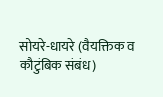सोयरे-धायरे (वैयक्तिक व कौटुंबिक संबंध)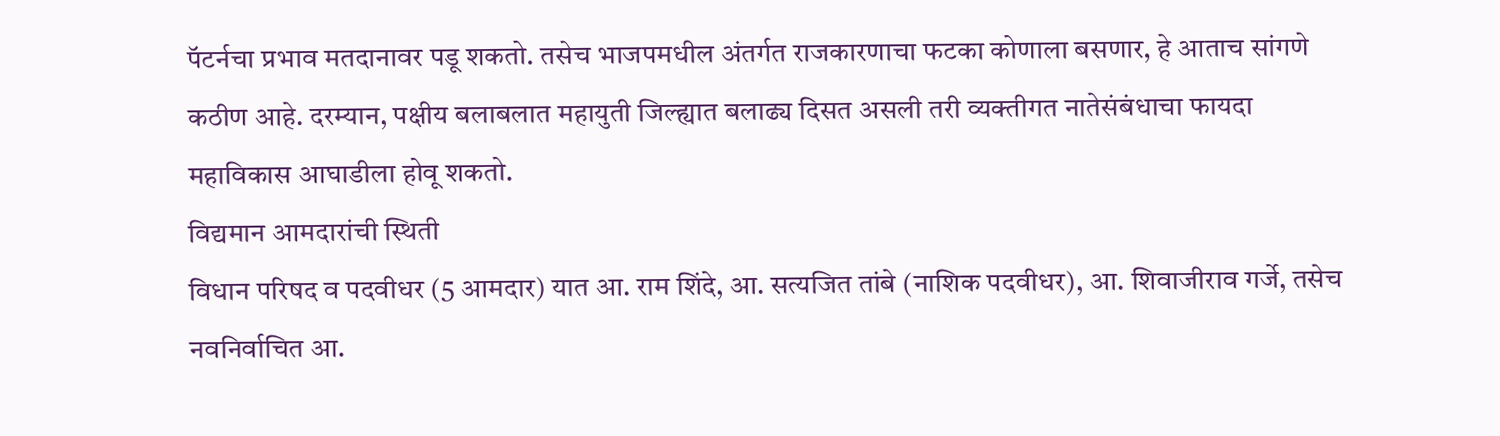पॅटर्नचा प्रभाव मतदानावर पडू शकतो. तसेच भाजपमधील अंतर्गत राजकारणाचा फटका कोणाला बसणार, हे आताच सांगणे कठीण आहे. दरम्यान, पक्षीय बलाबलात महायुती जिल्ह्यात बलाढ्य दिसत असली तरी व्यक्तीगत नातेसंबंधाचा फायदा महाविकास आघाडीला होवू शकतो.
विद्यमान आमदारांची स्थिती
विधान परिषद व पदवीधर (5 आमदार) यात आ. राम शिंदे, आ. सत्यजित तांबे (नाशिक पदवीधर), आ. शिवाजीराव गर्जे, तसेच नवनिर्वाचित आ.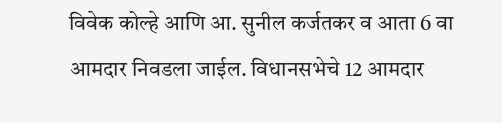विवेक कोल्हे आणि आ. सुनील कर्जतकर व आता 6 वा आमदार निवडला जाईल. विधानसभेचे 12 आमदार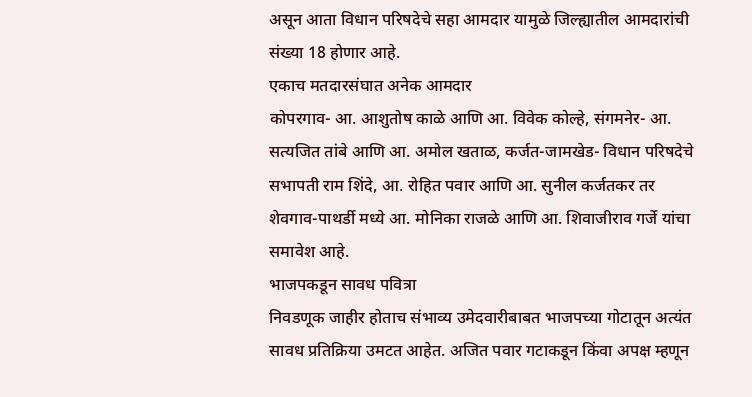असून आता विधान परिषदेचे सहा आमदार यामुळे जिल्ह्यातील आमदारांची संख्या 18 होणार आहे.
एकाच मतदारसंघात अनेक आमदार
कोपरगाव- आ. आशुतोष काळे आणि आ. विवेक कोल्हे, संगमनेर- आ. सत्यजित तांबे आणि आ. अमोल खताळ, कर्जत-जामखेड- विधान परिषदेचे सभापती राम शिंदे, आ. रोहित पवार आणि आ. सुनील कर्जतकर तर शेवगाव-पाथर्डी मध्ये आ. मोनिका राजळे आणि आ. शिवाजीराव गर्जे यांचा समावेश आहे.
भाजपकडून सावध पवित्रा
निवडणूक जाहीर होताच संभाव्य उमेदवारीबाबत भाजपच्या गोटातून अत्यंत सावध प्रतिक्रिया उमटत आहेत. अजित पवार गटाकडून किंवा अपक्ष म्हणून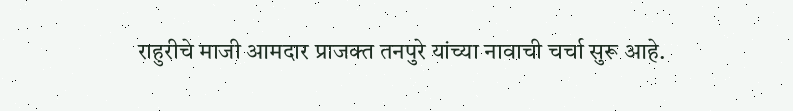राहुरीचे माजी आमदार प्राजक्त तनपुरे यांच्या नावाची चर्चा सुरू आहे.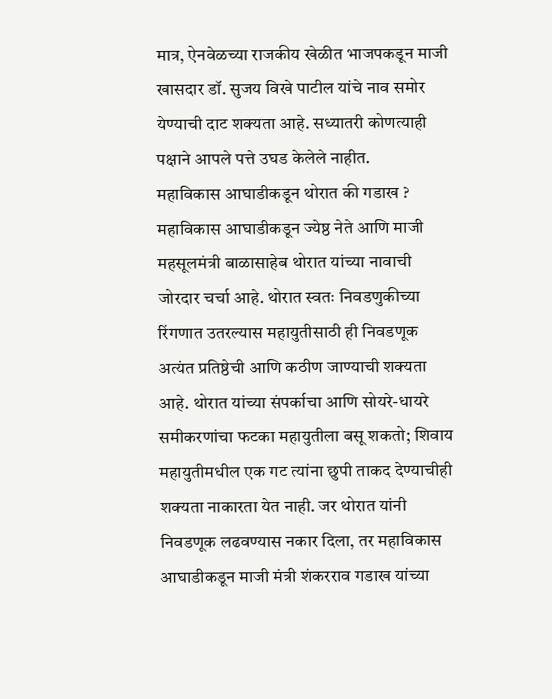मात्र, ऐनवेळच्या राजकीय खेळीत भाजपकडून माजी खासदार डॉ. सुजय विखे पाटील यांचे नाव समोर येण्याची दाट शक्यता आहे. सध्यातरी कोणत्याही पक्षाने आपले पत्ते उघड केलेले नाहीत.
महाविकास आघाडीकडून थोरात की गडाख ?
महाविकास आघाडीकडून ज्येष्ठ नेते आणि माजी महसूलमंत्री बाळासाहेब थोरात यांच्या नावाची जोरदार चर्चा आहे. थोरात स्वतः निवडणुकीच्या रिंगणात उतरल्यास महायुतीसाठी ही निवडणूक अत्यंत प्रतिष्ठेची आणि कठीण जाण्याची शक्यता आहे. थोरात यांच्या संपर्काचा आणि सोयरे-धायरे समीकरणांचा फटका महायुतीला बसू शकतो; शिवाय महायुतीमधील एक गट त्यांना छुपी ताकद देण्याचीही शक्यता नाकारता येत नाही. जर थोरात यांनी निवडणूक लढवण्यास नकार दिला, तर महाविकास आघाडीकडून माजी मंत्री शंकरराव गडाख यांच्या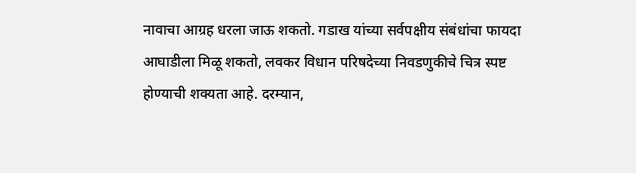नावाचा आग्रह धरला जाऊ शकतो. गडाख यांच्या सर्वपक्षीय संबंधांचा फायदा आघाडीला मिळू शकतो, लवकर विधान परिषदेच्या निवडणुकीचे चित्र स्पष्ट होण्याची शक्यता आहे. दरम्यान,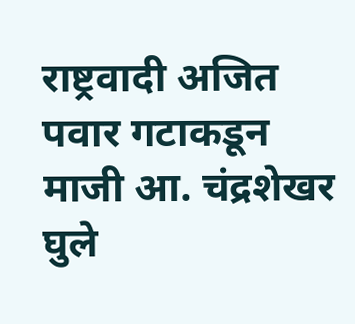राष्ट्रवादी अजित पवार गटाकडून माजी आ. चंद्रशेखर घुले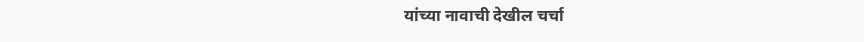यांच्या नावाची देखील चर्चा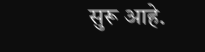सुरू आहे.